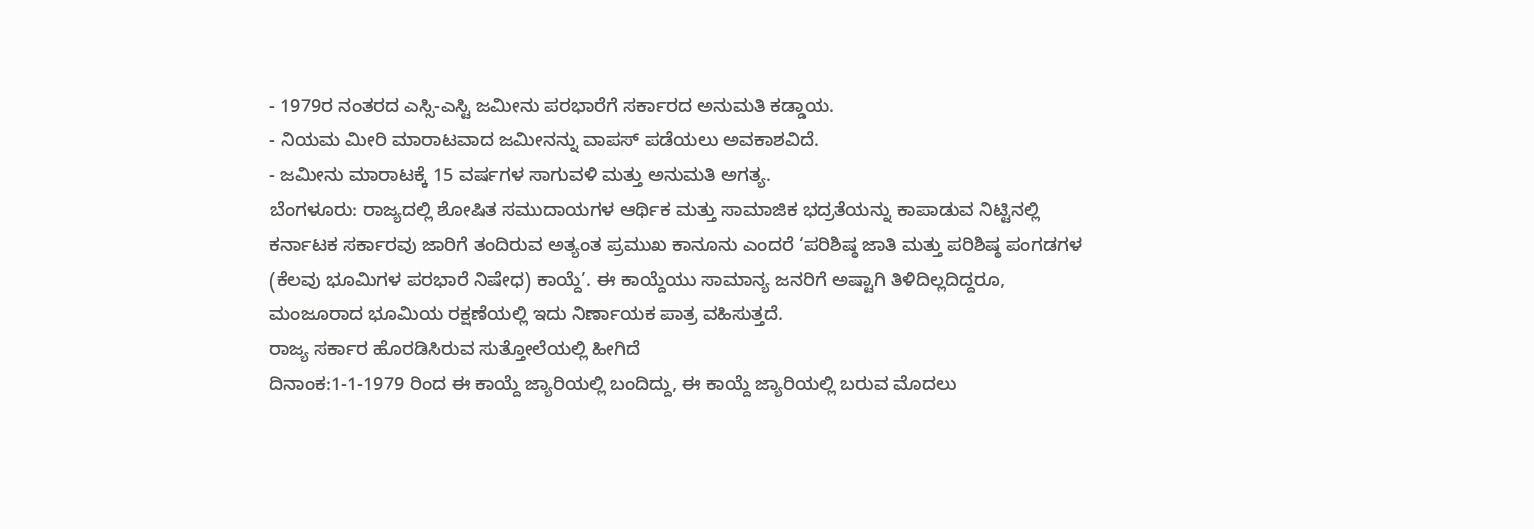- 1979ರ ನಂತರದ ಎಸ್ಸಿ-ಎಸ್ಟಿ ಜಮೀನು ಪರಭಾರೆಗೆ ಸರ್ಕಾರದ ಅನುಮತಿ ಕಡ್ಡಾಯ.
- ನಿಯಮ ಮೀರಿ ಮಾರಾಟವಾದ ಜಮೀನನ್ನು ವಾಪಸ್ ಪಡೆಯಲು ಅವಕಾಶವಿದೆ.
- ಜಮೀನು ಮಾರಾಟಕ್ಕೆ 15 ವರ್ಷಗಳ ಸಾಗುವಳಿ ಮತ್ತು ಅನುಮತಿ ಅಗತ್ಯ.
ಬೆಂಗಳೂರು: ರಾಜ್ಯದಲ್ಲಿ ಶೋಷಿತ ಸಮುದಾಯಗಳ ಆರ್ಥಿಕ ಮತ್ತು ಸಾಮಾಜಿಕ ಭದ್ರತೆಯನ್ನು ಕಾಪಾಡುವ ನಿಟ್ಟಿನಲ್ಲಿ ಕರ್ನಾಟಕ ಸರ್ಕಾರವು ಜಾರಿಗೆ ತಂದಿರುವ ಅತ್ಯಂತ ಪ್ರಮುಖ ಕಾನೂನು ಎಂದರೆ ‘ಪರಿಶಿಷ್ಠ ಜಾತಿ ಮತ್ತು ಪರಿಶಿಷ್ಠ ಪಂಗಡಗಳ (ಕೆಲವು ಭೂಮಿಗಳ ಪರಭಾರೆ ನಿಷೇಧ) ಕಾಯ್ದೆ’. ಈ ಕಾಯ್ದೆಯು ಸಾಮಾನ್ಯ ಜನರಿಗೆ ಅಷ್ಟಾಗಿ ತಿಳಿದಿಲ್ಲದಿದ್ದರೂ, ಮಂಜೂರಾದ ಭೂಮಿಯ ರಕ್ಷಣೆಯಲ್ಲಿ ಇದು ನಿರ್ಣಾಯಕ ಪಾತ್ರ ವಹಿಸುತ್ತದೆ.
ರಾಜ್ಯ ಸರ್ಕಾರ ಹೊರಡಿಸಿರುವ ಸುತ್ತೋಲೆಯಲ್ಲಿ ಹೀಗಿದೆ
ದಿನಾಂಕ:1-1-1979 ರಿಂದ ಈ ಕಾಯ್ದೆ ಜ್ಯಾರಿಯಲ್ಲಿ ಬಂದಿದ್ದು, ಈ ಕಾಯ್ದೆ ಜ್ಯಾರಿಯಲ್ಲಿ ಬರುವ ಮೊದಲು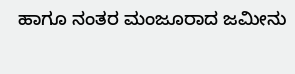ಹಾಗೂ ನಂತರ ಮಂಜೂರಾದ ಜಮೀನು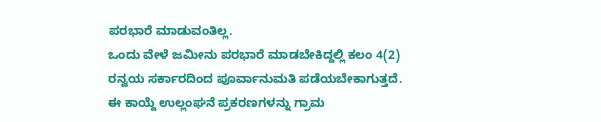ಪರಭಾರೆ ಮಾಡುವಂತಿಲ್ಲ.
ಒಂದು ವೇಳೆ ಜಮೀನು ಪರಭಾರೆ ಮಾಡಬೇಕಿದ್ದಲ್ಲಿ ಕಲಂ 4(2) ರನ್ವಯ ಸರ್ಕಾರದಿಂದ ಪೂರ್ವಾನುಮತಿ ಪಡೆಯಬೇಕಾಗುತ್ತದೆ.
ಈ ಕಾಯ್ದೆ ಉಲ್ಲಂಘನೆ ಪ್ರಕರಣಗಳನ್ನು ಗ್ರಾಮ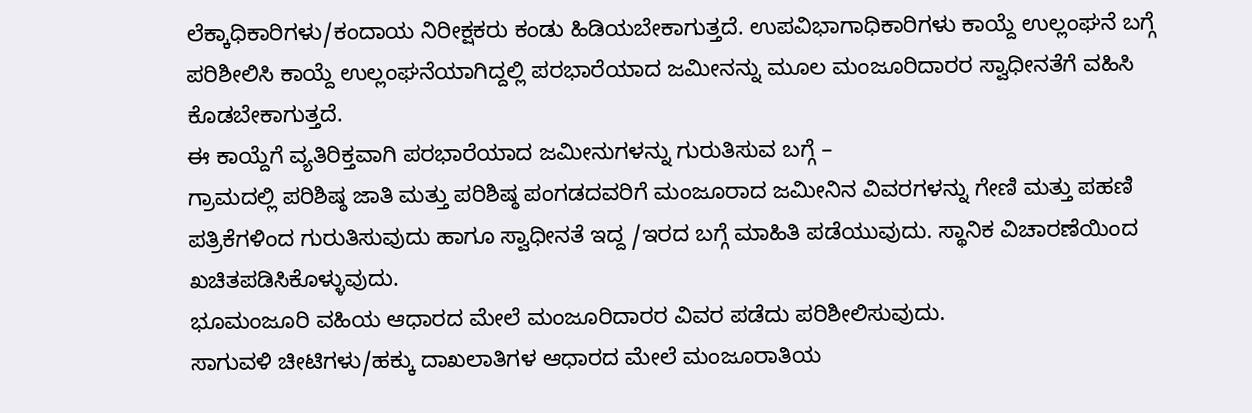ಲೆಕ್ಕಾಧಿಕಾರಿಗಳು/ಕಂದಾಯ ನಿರೀಕ್ಷಕರು ಕಂಡು ಹಿಡಿಯಬೇಕಾಗುತ್ತದೆ. ಉಪವಿಭಾಗಾಧಿಕಾರಿಗಳು ಕಾಯ್ದೆ ಉಲ್ಲಂಘನೆ ಬಗ್ಗೆ ಪರಿಶೀಲಿಸಿ ಕಾಯ್ದೆ ಉಲ್ಲಂಘನೆಯಾಗಿದ್ದಲ್ಲಿ ಪರಭಾರೆಯಾದ ಜಮೀನನ್ನು ಮೂಲ ಮಂಜೂರಿದಾರರ ಸ್ವಾಧೀನತೆಗೆ ವಹಿಸಿ ಕೊಡಬೇಕಾಗುತ್ತದೆ.
ಈ ಕಾಯ್ದೆಗೆ ವ್ಯತಿರಿಕ್ತವಾಗಿ ಪರಭಾರೆಯಾದ ಜಮೀನುಗಳನ್ನು ಗುರುತಿಸುವ ಬಗ್ಗೆ –
ಗ್ರಾಮದಲ್ಲಿ ಪರಿಶಿಷ್ಠ ಜಾತಿ ಮತ್ತು ಪರಿಶಿಷ್ಠ ಪಂಗಡದವರಿಗೆ ಮಂಜೂರಾದ ಜಮೀನಿನ ವಿವರಗಳನ್ನು ಗೇಣಿ ಮತ್ತು ಪಹಣಿ ಪತ್ರಿಕೆಗಳಿಂದ ಗುರುತಿಸುವುದು ಹಾಗೂ ಸ್ವಾಧೀನತೆ ಇದ್ದ /ಇರದ ಬಗ್ಗೆ ಮಾಹಿತಿ ಪಡೆಯುವುದು. ಸ್ಥಾನಿಕ ವಿಚಾರಣೆಯಿಂದ ಖಚಿತಪಡಿಸಿಕೊಳ್ಳುವುದು.
ಭೂಮಂಜೂರಿ ವಹಿಯ ಆಧಾರದ ಮೇಲೆ ಮಂಜೂರಿದಾರರ ವಿವರ ಪಡೆದು ಪರಿಶೀಲಿಸುವುದು.
ಸಾಗುವಳಿ ಚೀಟಿಗಳು/ಹಕ್ಕು ದಾಖಲಾತಿಗಳ ಆಧಾರದ ಮೇಲೆ ಮಂಜೂರಾತಿಯ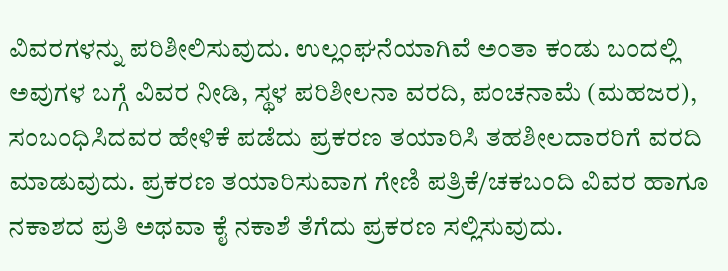ವಿವರಗಳನ್ನು ಪರಿಶೀಲಿಸುವುದು. ಉಲ್ಲಂಘನೆಯಾಗಿವೆ ಅಂತಾ ಕಂಡು ಬಂದಲ್ಲಿ ಅವುಗಳ ಬಗ್ಗೆ ವಿವರ ನೀಡಿ, ಸ್ಥಳ ಪರಿಶೀಲನಾ ವರದಿ, ಪಂಚನಾಮೆ (ಮಹಜರ), ಸಂಬಂಧಿಸಿದವರ ಹೇಳಿಕೆ ಪಡೆದು ಪ್ರಕರಣ ತಯಾರಿಸಿ ತಹಶೀಲದಾರರಿಗೆ ವರದಿ ಮಾಡುವುದು. ಪ್ರಕರಣ ತಯಾರಿಸುವಾಗ ಗೇಣಿ ಪತ್ರಿಕೆ/ಚಕಬಂದಿ ವಿವರ ಹಾಗೂ ನಕಾಶದ ಪ್ರತಿ ಅಥವಾ ಕೈ ನಕಾಶೆ ತೆಗೆದು ಪ್ರಕರಣ ಸಲ್ಲಿಸುವುದು.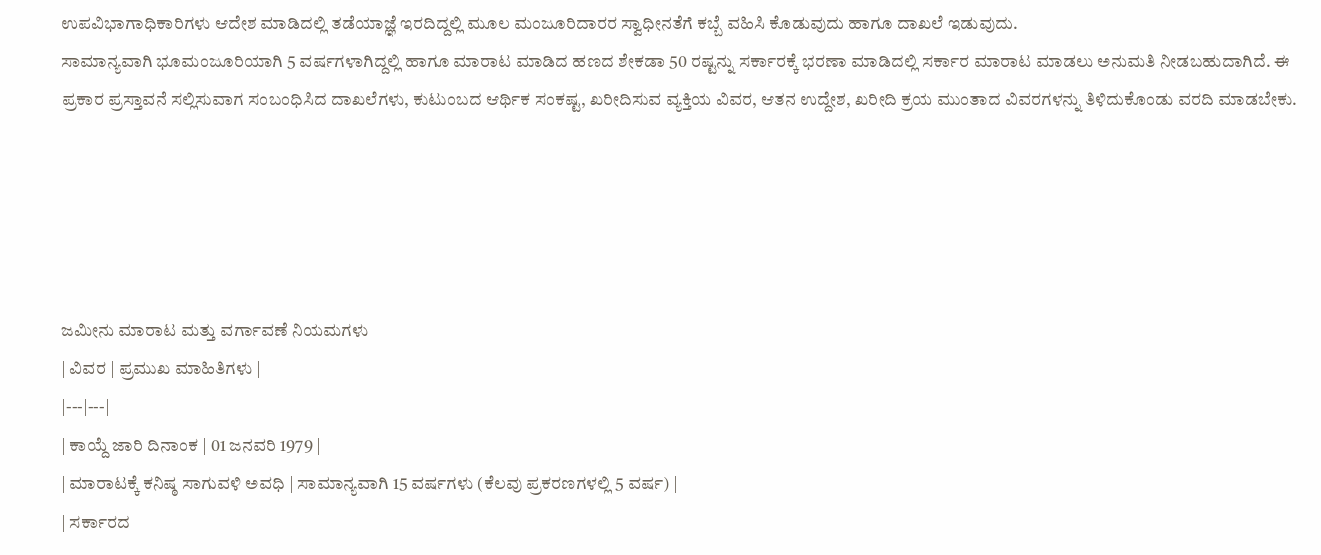ಉಪವಿಭಾಗಾಧಿಕಾರಿಗಳು ಆದೇಶ ಮಾಡಿದಲ್ಲಿ ತಡೆಯಾಜ್ಞೆ ಇರದಿದ್ದಲ್ಲಿ ಮೂಲ ಮಂಜೂರಿದಾರರ ಸ್ವಾಧೀನತೆಗೆ ಕಬ್ಬೆ ವಹಿಸಿ ಕೊಡುವುದು ಹಾಗೂ ದಾಖಲೆ ಇಡುವುದು.
ಸಾಮಾನ್ಯವಾಗಿ ಭೂಮಂಜೂರಿಯಾಗಿ 5 ವರ್ಷಗಳಾಗಿದ್ದಲ್ಲಿ ಹಾಗೂ ಮಾರಾಟ ಮಾಡಿದ ಹಣದ ಶೇಕಡಾ 50 ರಷ್ಟನ್ನು ಸರ್ಕಾರಕ್ಕೆ ಭರಣಾ ಮಾಡಿದಲ್ಲಿ ಸರ್ಕಾರ ಮಾರಾಟ ಮಾಡಲು ಅನುಮತಿ ನೀಡಬಹುದಾಗಿದೆ. ಈ ಪ್ರಕಾರ ಪ್ರಸ್ತಾವನೆ ಸಲ್ಲಿಸುವಾಗ ಸಂಬಂಧಿಸಿದ ದಾಖಲೆಗಳು, ಕುಟುಂಬದ ಆರ್ಥಿಕ ಸಂಕಷ್ಟ, ಖರೀದಿಸುವ ವ್ಯಕ್ತಿಯ ವಿವರ, ಆತನ ಉದ್ದೇಶ, ಖರೀದಿ ಕ್ರಯ ಮುಂತಾದ ವಿವರಗಳನ್ನು ತಿಳಿದುಕೊಂಡು ವರದಿ ಮಾಡಬೇಕು.





ಜಮೀನು ಮಾರಾಟ ಮತ್ತು ವರ್ಗಾವಣೆ ನಿಯಮಗಳು
| ವಿವರ | ಪ್ರಮುಖ ಮಾಹಿತಿಗಳು |
|---|---|
| ಕಾಯ್ದೆ ಜಾರಿ ದಿನಾಂಕ | 01 ಜನವರಿ 1979 |
| ಮಾರಾಟಕ್ಕೆ ಕನಿಷ್ಠ ಸಾಗುವಳಿ ಅವಧಿ | ಸಾಮಾನ್ಯವಾಗಿ 15 ವರ್ಷಗಳು (ಕೆಲವು ಪ್ರಕರಣಗಳಲ್ಲಿ 5 ವರ್ಷ) |
| ಸರ್ಕಾರದ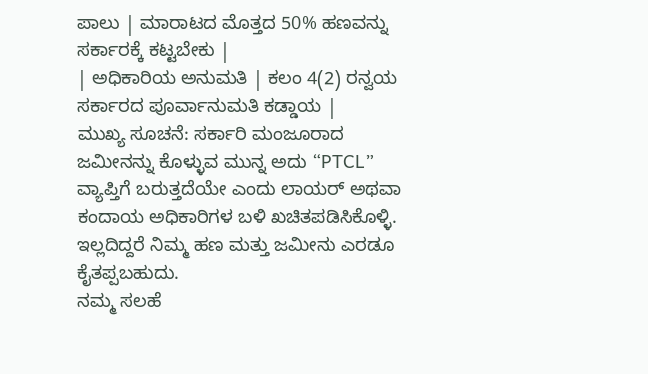ಪಾಲು | ಮಾರಾಟದ ಮೊತ್ತದ 50% ಹಣವನ್ನು ಸರ್ಕಾರಕ್ಕೆ ಕಟ್ಟಬೇಕು |
| ಅಧಿಕಾರಿಯ ಅನುಮತಿ | ಕಲಂ 4(2) ರನ್ವಯ ಸರ್ಕಾರದ ಪೂರ್ವಾನುಮತಿ ಕಡ್ಡಾಯ |
ಮುಖ್ಯ ಸೂಚನೆ: ಸರ್ಕಾರಿ ಮಂಜೂರಾದ ಜಮೀನನ್ನು ಕೊಳ್ಳುವ ಮುನ್ನ ಅದು “PTCL” ವ್ಯಾಪ್ತಿಗೆ ಬರುತ್ತದೆಯೇ ಎಂದು ಲಾಯರ್ ಅಥವಾ ಕಂದಾಯ ಅಧಿಕಾರಿಗಳ ಬಳಿ ಖಚಿತಪಡಿಸಿಕೊಳ್ಳಿ. ಇಲ್ಲದಿದ್ದರೆ ನಿಮ್ಮ ಹಣ ಮತ್ತು ಜಮೀನು ಎರಡೂ ಕೈತಪ್ಪಬಹುದು.
ನಮ್ಮ ಸಲಹೆ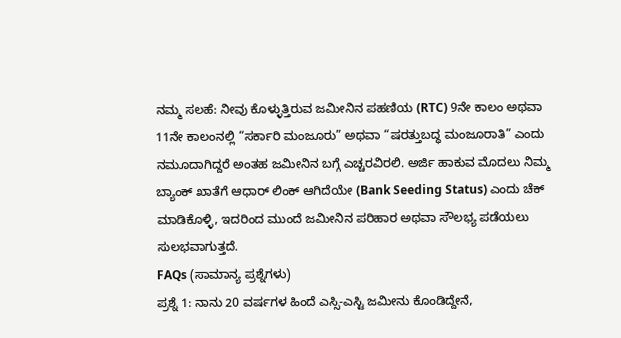ನಮ್ಮ ಸಲಹೆ: ನೀವು ಕೊಳ್ಳುತ್ತಿರುವ ಜಮೀನಿನ ಪಹಣಿಯ (RTC) 9ನೇ ಕಾಲಂ ಅಥವಾ 11ನೇ ಕಾಲಂನಲ್ಲಿ “ಸರ್ಕಾರಿ ಮಂಜೂರು” ಅಥವಾ “ಷರತ್ತುಬದ್ಧ ಮಂಜೂರಾತಿ” ಎಂದು ನಮೂದಾಗಿದ್ದರೆ ಅಂತಹ ಜಮೀನಿನ ಬಗ್ಗೆ ಎಚ್ಚರವಿರಲಿ. ಅರ್ಜಿ ಹಾಕುವ ಮೊದಲು ನಿಮ್ಮ ಬ್ಯಾಂಕ್ ಖಾತೆಗೆ ಆಧಾರ್ ಲಿಂಕ್ ಆಗಿದೆಯೇ (Bank Seeding Status) ಎಂದು ಚೆಕ್ ಮಾಡಿಕೊಳ್ಳಿ, ಇದರಿಂದ ಮುಂದೆ ಜಮೀನಿನ ಪರಿಹಾರ ಅಥವಾ ಸೌಲಭ್ಯ ಪಡೆಯಲು ಸುಲಭವಾಗುತ್ತದೆ.
FAQs (ಸಾಮಾನ್ಯ ಪ್ರಶ್ನೆಗಳು)
ಪ್ರಶ್ನೆ 1: ನಾನು 20 ವರ್ಷಗಳ ಹಿಂದೆ ಎಸ್ಸಿ-ಎಸ್ಟಿ ಜಮೀನು ಕೊಂಡಿದ್ದೇನೆ,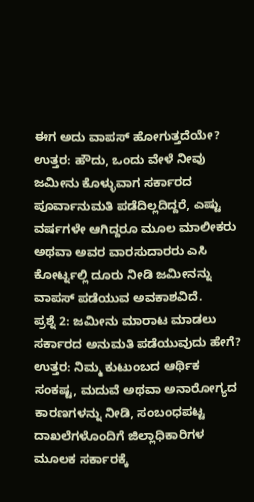ಈಗ ಅದು ವಾಪಸ್ ಹೋಗುತ್ತದೆಯೇ? ಉತ್ತರ: ಹೌದು, ಒಂದು ವೇಳೆ ನೀವು ಜಮೀನು ಕೊಳ್ಳುವಾಗ ಸರ್ಕಾರದ ಪೂರ್ವಾನುಮತಿ ಪಡೆದಿಲ್ಲದಿದ್ದರೆ, ಎಷ್ಟು ವರ್ಷಗಳೇ ಆಗಿದ್ದರೂ ಮೂಲ ಮಾಲೀಕರು ಅಥವಾ ಅವರ ವಾರಸುದಾರರು ಎಸಿ ಕೋರ್ಟ್ನಲ್ಲಿ ದೂರು ನೀಡಿ ಜಮೀನನ್ನು ವಾಪಸ್ ಪಡೆಯುವ ಅವಕಾಶವಿದೆ.
ಪ್ರಶ್ನೆ 2: ಜಮೀನು ಮಾರಾಟ ಮಾಡಲು ಸರ್ಕಾರದ ಅನುಮತಿ ಪಡೆಯುವುದು ಹೇಗೆ?
ಉತ್ತರ: ನಿಮ್ಮ ಕುಟುಂಬದ ಆರ್ಥಿಕ ಸಂಕಷ್ಟ, ಮದುವೆ ಅಥವಾ ಅನಾರೋಗ್ಯದ ಕಾರಣಗಳನ್ನು ನೀಡಿ, ಸಂಬಂಧಪಟ್ಟ ದಾಖಲೆಗಳೊಂದಿಗೆ ಜಿಲ್ಲಾಧಿಕಾರಿಗಳ ಮೂಲಕ ಸರ್ಕಾರಕ್ಕೆ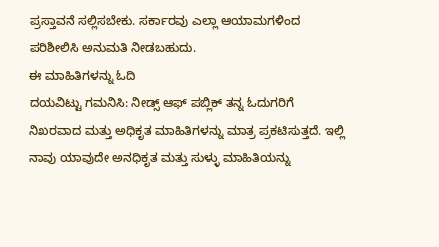ಪ್ರಸ್ತಾವನೆ ಸಲ್ಲಿಸಬೇಕು. ಸರ್ಕಾರವು ಎಲ್ಲಾ ಆಯಾಮಗಳಿಂದ ಪರಿಶೀಲಿಸಿ ಅನುಮತಿ ನೀಡಬಹುದು.
ಈ ಮಾಹಿತಿಗಳನ್ನು ಓದಿ
ದಯವಿಟ್ಟು ಗಮನಿಸಿ: ನೀಡ್ಸ್ ಆಫ್ ಪಬ್ಲಿಕ್ ತನ್ನ ಓದುಗರಿಗೆ ನಿಖರವಾದ ಮತ್ತು ಅಧಿಕೃತ ಮಾಹಿತಿಗಳನ್ನು ಮಾತ್ರ ಪ್ರಕಟಿಸುತ್ತದೆ. ಇಲ್ಲಿ ನಾವು ಯಾವುದೇ ಅನಧಿಕೃತ ಮತ್ತು ಸುಳ್ಳು ಮಾಹಿತಿಯನ್ನು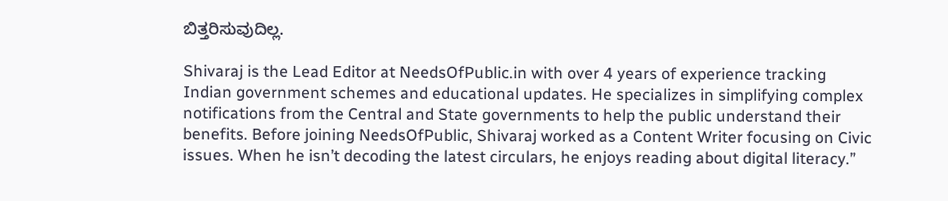ಬಿತ್ತರಿಸುವುದಿಲ್ಲ.

Shivaraj is the Lead Editor at NeedsOfPublic.in with over 4 years of experience tracking Indian government schemes and educational updates. He specializes in simplifying complex notifications from the Central and State governments to help the public understand their benefits. Before joining NeedsOfPublic, Shivaraj worked as a Content Writer focusing on Civic issues. When he isn’t decoding the latest circulars, he enjoys reading about digital literacy.”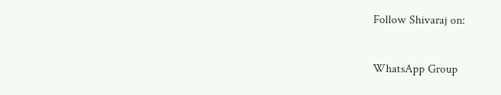Follow Shivaraj on:


WhatsApp Group